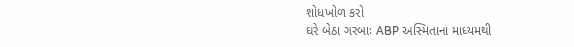શોધખોળ કરો
ઘરે બેઠા ગરબાઃ ABP અસ્મિતાના માધ્યમથી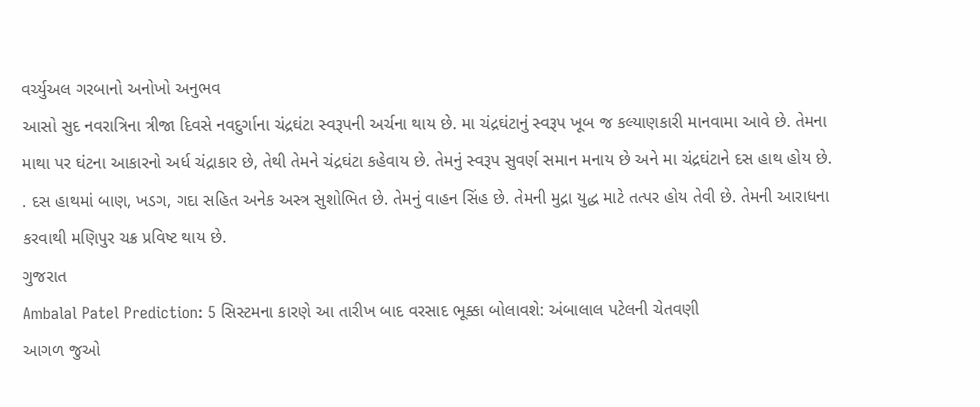વર્ચ્યુઅલ ગરબાનો અનોખો અનુભવ
આસો સુદ નવરાત્રિના ત્રીજા દિવસે નવદુર્ગાના ચંદ્રઘંટા સ્વરૂપની અર્ચના થાય છે. મા ચંદ્રઘંટાનું સ્વરૂપ ખૂબ જ કલ્યાણકારી માનવામા આવે છે. તેમના માથા પર ઘંટના આકારનો અર્ધ ચંદ્રાકાર છે, તેથી તેમને ચંદ્રઘંટા કહેવાય છે. તેમનું સ્વરૂપ સુવર્ણ સમાન મનાય છે અને મા ચંદ્રઘંટાને દસ હાથ હોય છે. . દસ હાથમાં બાણ, ખડગ, ગદા સહિત અનેક અસ્ત્ર સુશોભિત છે. તેમનું વાહન સિંહ છે. તેમની મુદ્રા યુદ્ધ માટે તત્પર હોય તેવી છે. તેમની આરાધના કરવાથી મણિપુર ચક્ર પ્રવિષ્ટ થાય છે.
ગુજરાત
Ambalal Patel Prediction: 5 સિસ્ટમના કારણે આ તારીખ બાદ વરસાદ ભૂક્કા બોલાવશે: અંબાલાલ પટેલની ચેતવણી
આગળ જુઓ